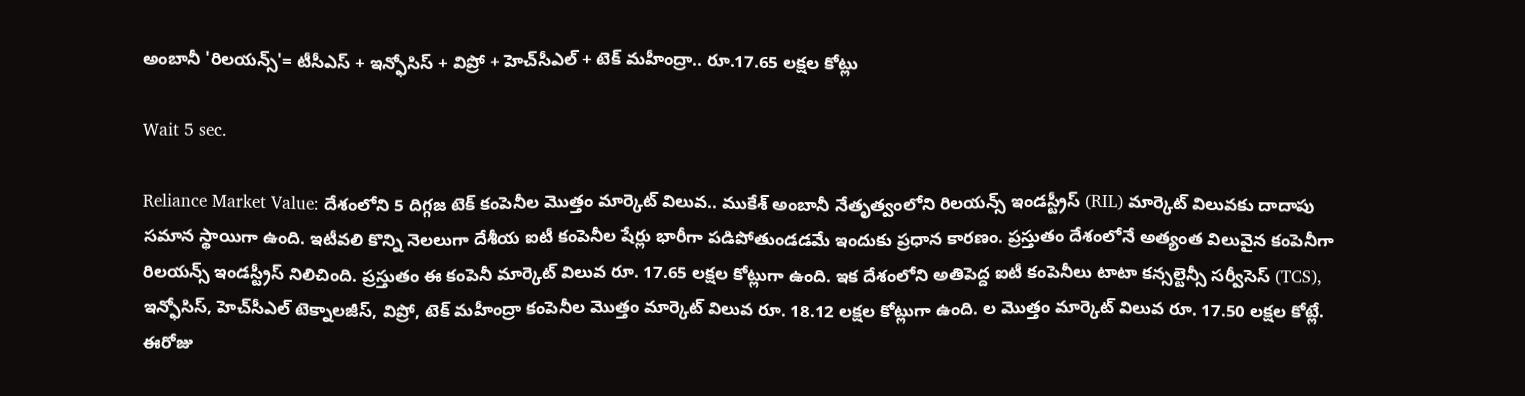అంబానీ 'రిలయన్స్'= టీసీఎస్ + ఇన్ఫోసిస్ + విప్రో + హెచ్‌సీఎల్ + టెక్ మహీంద్రా.. రూ.17.65 లక్షల కోట్లు

Wait 5 sec.

Reliance Market Value: దేశంలోని 5 దిగ్గజ టెక్ కంపెనీల మొత్తం మార్కెట్ విలువ.. ముకేశ్ అంబానీ నేతృత్వంలోని రిలయన్స్ ఇండస్ట్రీస్ (RIL) మార్కెట్ విలువకు దాదాపు సమాన స్థాయిగా ఉంది. ఇటీవలి కొన్ని నెలలుగా దేశీయ ఐటీ కంపెనీల షేర్లు భారీగా పడిపోతుండడమే ఇందుకు ప్రధాన కారణం. ప్రస్తుతం దేశంలోనే అత్యంత విలువైన కంపెనీగా రిలయన్స్ ఇండస్ట్రీస్ నిలిచింది. ప్రస్తుతం ఈ కంపెనీ మార్కెట్ విలువ రూ. 17.65 లక్షల కోట్లుగా ఉంది. ఇక దేశంలోని అతిపెద్ద ఐటీ కంపెనీలు టాటా కన్సల్టెన్సీ సర్వీసెస్ (TCS), ఇన్ఫోసిస్, హెచ్‌సీఎల్ టెక్నాలజీస్, విప్రో, టెక్ మహీంద్రా కంపెనీల మొత్తం మార్కెట్ విలువ రూ. 18.12 లక్షల కోట్లుగా ఉంది. ల మొత్తం మార్కెట్ విలువ రూ. 17.50 లక్షల కోట్లే. ఈరోజు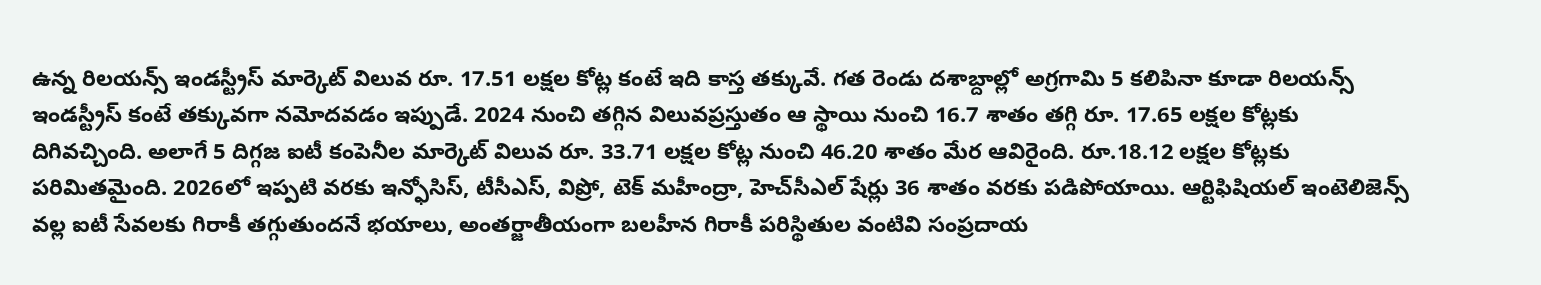ఉన్న రిలయన్స్ ఇండస్ట్రీస్ మార్కెట్ విలువ రూ. 17.51 లక్షల కోట్ల కంటే ఇది కాస్త తక్కువే. గత రెండు దశాబ్దాల్లో అగ్రగామి 5 కలిపినా కూడా రిలయన్స్ ఇండస్ట్రీస్ కంటే తక్కువగా నమోదవడం ఇప్పుడే. 2024 నుంచి తగ్గిన విలువప్రస్తుతం ఆ స్థాయి నుంచి 16.7 శాతం తగ్గి రూ. 17.65 లక్షల కోట్లకు దిగివచ్చింది. అలాగే 5 దిగ్గజ ఐటీ కంపెనీల మార్కెట్ విలువ రూ. 33.71 లక్షల కోట్ల నుంచి 46.20 శాతం మేర ఆవిరైంది. రూ.18.12 లక్షల కోట్లకు పరిమితమైంది. 2026లో ఇప్పటి వరకు ఇన్ఫోసిస్, టీసీఎస్, విప్రో, టెక్ మహీంద్రా, హెచ్‌సీఎల్ షేర్లు 36 శాతం వరకు పడిపోయాయి. ఆర్టిఫిషియల్ ఇంటెలిజెన్స్ వల్ల ఐటీ సేవలకు గిరాకీ తగ్గుతుందనే భయాలు, అంతర్జాతీయంగా బలహీన గిరాకీ పరిస్థితుల వంటివి సంప్రదాయ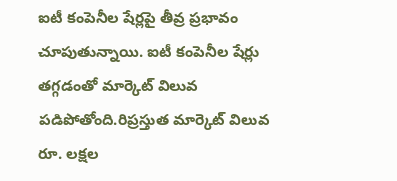ఐటీ కంపెనీల షేర్లపై తీవ్ర ప్రభావం చూపుతున్నాయి. ఐటీ కంపెనీల షేర్లు తగ్గడంతో మార్కెట్ విలువ పడిపోతోంది.రిప్రస్తుత మార్కెట్ విలువ రూ. లక్షల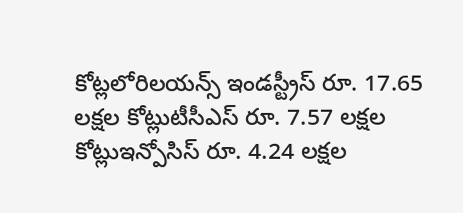కోట్లలోరిలయన్స్ ఇండస్ట్రీస్ రూ. 17.65 లక్షల కోట్లుటీసీఎస్ రూ. 7.57 లక్షల కోట్లుఇన్పోసిస్ రూ. 4.24 లక్షల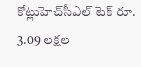కోట్లుహెచ్‌సీఎల్ టెక్ రూ. 3.09 లక్షల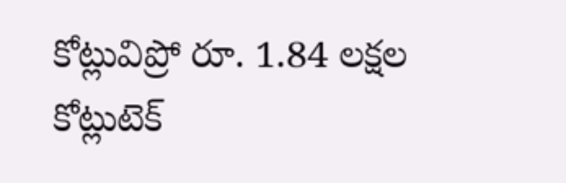కోట్లువిప్రో రూ. 1.84 లక్షల కోట్లుటెక్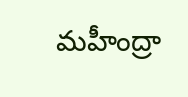మహీంద్రా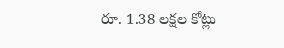రూ. 1.38 లక్షల కోట్లు